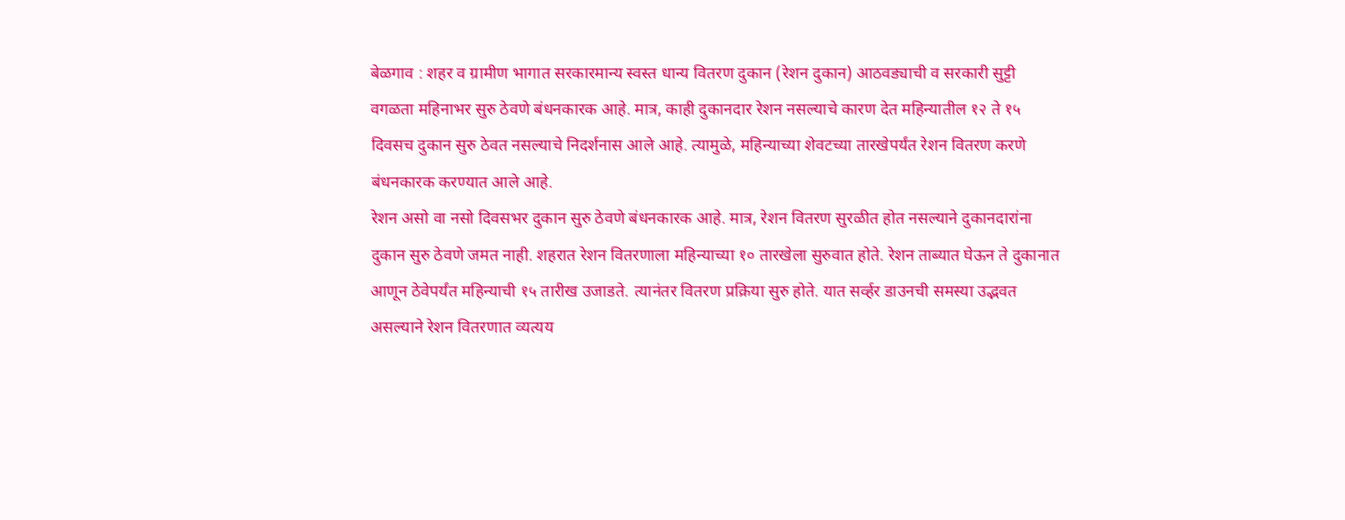बेळगाव : शहर व ग्रामीण भागात सरकारमान्य स्वस्त धान्य वितरण दुकान (रेशन दुकान) आठवड्याची व सरकारी सुट्टी वगळता महिनाभर सुरु ठेवणे बंधनकारक आहे. मात्र, काही दुकानदार रेशन नसल्याचे कारण देत महिन्यातील १२ ते १५ दिवसच दुकान सुरु ठेवत नसल्याचे निदर्शनास आले आहे. त्यामुळे, महिन्याच्या शेवटच्या तारखेपर्यंत रेशन वितरण करणे बंधनकारक करण्यात आले आहे.
रेशन असो वा नसो दिवसभर दुकान सुरु ठेवणे बंधनकारक आहे. मात्र, रेशन वितरण सुरळीत होत नसल्याने दुकानदारांना दुकान सुरु ठेवणे जमत नाही. शहरात रेशन वितरणाला महिन्याच्या १० तारखेला सुरुवात होते. रेशन ताब्यात घेऊन ते दुकानात आणून ठेवेपर्यंत महिन्याची १५ तारीख उजाडते. त्यानंतर वितरण प्रक्रिया सुरु होते. यात सर्व्हर डाउनची समस्या उद्भवत असल्याने रेशन वितरणात व्यत्यय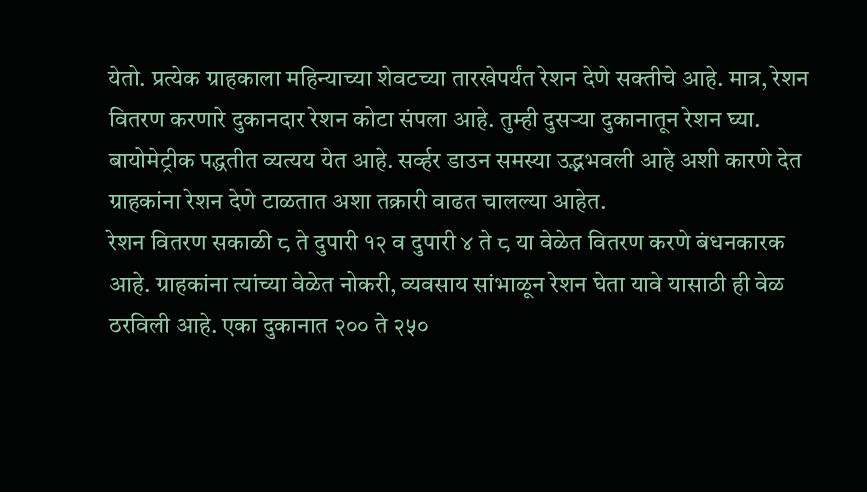येतो. प्रत्येक ग्राहकाला महिन्याच्या शेवटच्या तारखेपर्यंत रेशन देणे सक्तीचे आहे. मात्र, रेशन वितरण करणारे दुकानदार रेशन कोटा संपला आहे. तुम्ही दुसऱ्या दुकानातून रेशन घ्या. बायोमेट्रीक पद्धतीत व्यत्यय येत आहे. सर्व्हर डाउन समस्या उद्भभवली आहे अशी कारणे देत ग्राहकांना रेशन देणे टाळतात अशा तक्रारी वाढत चालल्या आहेत.
रेशन वितरण सकाळी ८ ते दुपारी १२ व दुपारी ४ ते ८ या वेळेत वितरण करणे बंधनकारक आहे. ग्राहकांना त्यांच्या वेळेत नोकरी, व्यवसाय सांभाळून रेशन घेता यावे यासाठी ही वेळ ठरविली आहे. एका दुकानात २०० ते २५०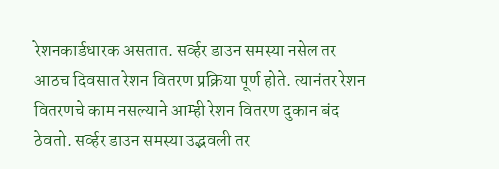रेशनकार्डधारक असतात. सर्व्हर डाउन समस्या नसेल तर आठच दिवसात रेशन वितरण प्रक्रिया पूर्ण होते. त्यानंतर रेशन वितरणचे काम नसल्याने आम्ही रेशन वितरण दुकान बंद ठेवतो. सर्व्हर डाउन समस्या उद्भवली तर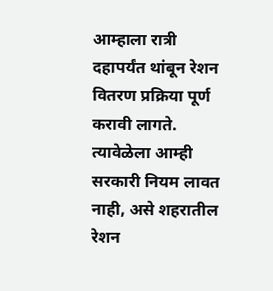आम्हाला रात्री दहापर्यंत थांबून रेशन वितरण प्रक्रिया पूर्ण करावी लागते. त्यावेळेला आम्ही सरकारी नियम लावत नाही, असे शहरातील रेशन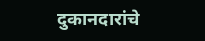दुकानदारांचे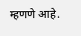म्हणणे आहे.